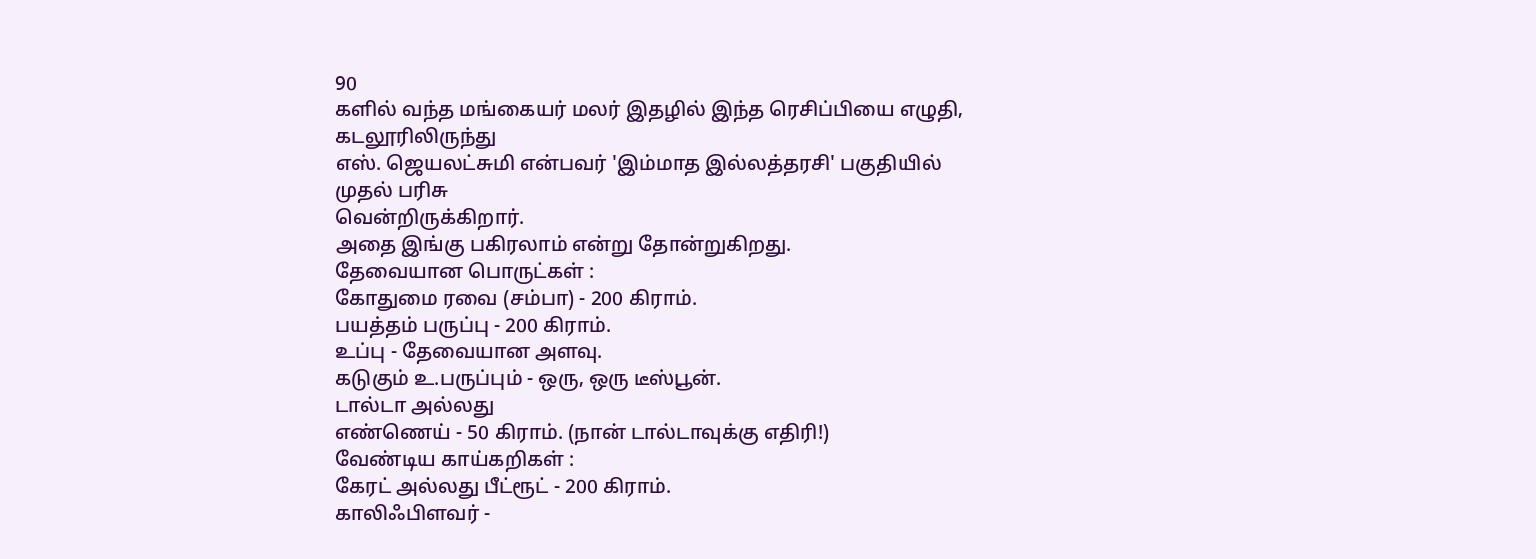90
களில் வந்த மங்கையர் மலர் இதழில் இந்த ரெசிப்பியை எழுதி, கடலூரிலிருந்து
எஸ். ஜெயலட்சுமி என்பவர் 'இம்மாத இல்லத்தரசி' பகுதியில் முதல் பரிசு
வென்றிருக்கிறார்.
அதை இங்கு பகிரலாம் என்று தோன்றுகிறது.
தேவையான பொருட்கள் :
கோதுமை ரவை (சம்பா) - 200 கிராம்.
பயத்தம் பருப்பு - 200 கிராம்.
உப்பு - தேவையான அளவு.
கடுகும் உ.பருப்பும் - ஒரு, ஒரு டீஸ்பூன்.
டால்டா அல்லது
எண்ணெய் - 50 கிராம். (நான் டால்டாவுக்கு எதிரி!)
வேண்டிய காய்கறிகள் :
கேரட் அல்லது பீட்ரூட் - 200 கிராம்.
காலிஃபிளவர் -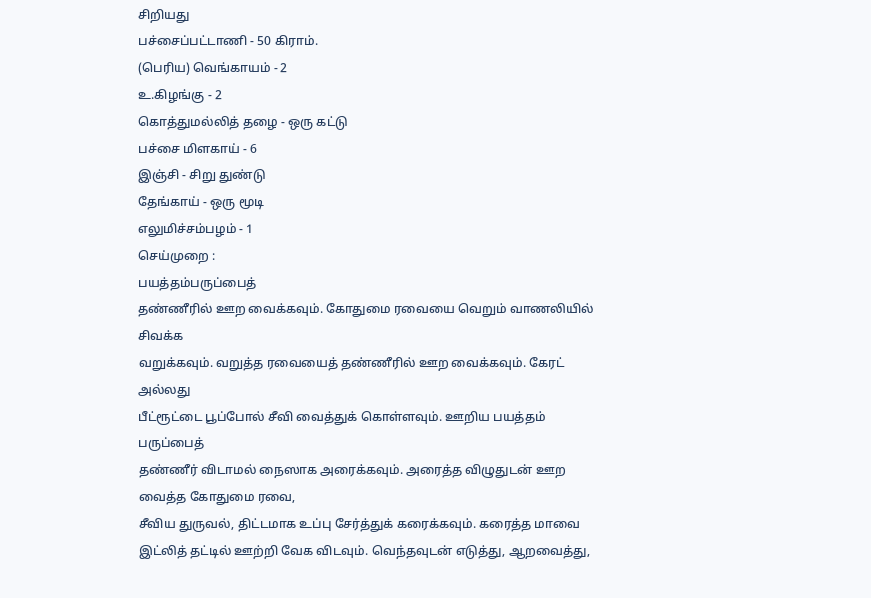சிறியது
பச்சைப்பட்டாணி - 50 கிராம்.
(பெரிய) வெங்காயம் - 2
உ.கிழங்கு - 2
கொத்துமல்லித் தழை - ஒரு கட்டு
பச்சை மிளகாய் - 6
இஞ்சி - சிறு துண்டு
தேங்காய் - ஒரு மூடி
எலுமிச்சம்பழம் - 1
செய்முறை :
பயத்தம்பருப்பைத்
தண்ணீரில் ஊற வைக்கவும். கோதுமை ரவையை வெறும் வாணலியில் சிவக்க
வறுக்கவும். வறுத்த ரவையைத் தண்ணீரில் ஊற வைக்கவும். கேரட் அல்லது
பீட்ரூட்டை பூப்போல் சீவி வைத்துக் கொள்ளவும். ஊறிய பயத்தம் பருப்பைத்
தண்ணீர் விடாமல் நைஸாக அரைக்கவும். அரைத்த விழுதுடன் ஊற வைத்த கோதுமை ரவை,
சீவிய துருவல், திட்டமாக உப்பு சேர்த்துக் கரைக்கவும். கரைத்த மாவை
இட்லித் தட்டில் ஊற்றி வேக விடவும். வெந்தவுடன் எடுத்து, ஆறவைத்து,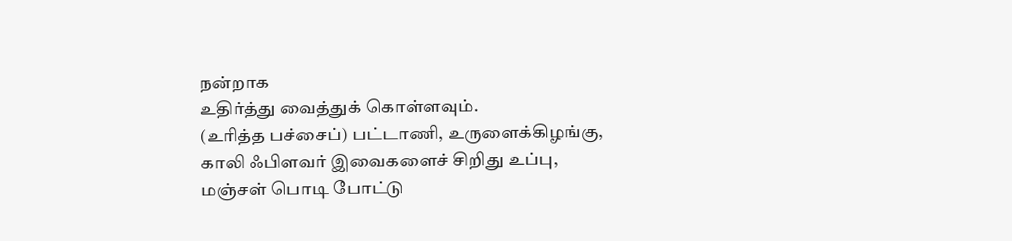நன்றாக
உதிர்த்து வைத்துக் கொள்ளவும்.
(உரித்த பச்சைப்) பட்டாணி, உருளைக்கிழங்கு, காலி ஃபிளவர் இவைகளைச் சிறிது உப்பு, மஞ்சள் பொடி போட்டு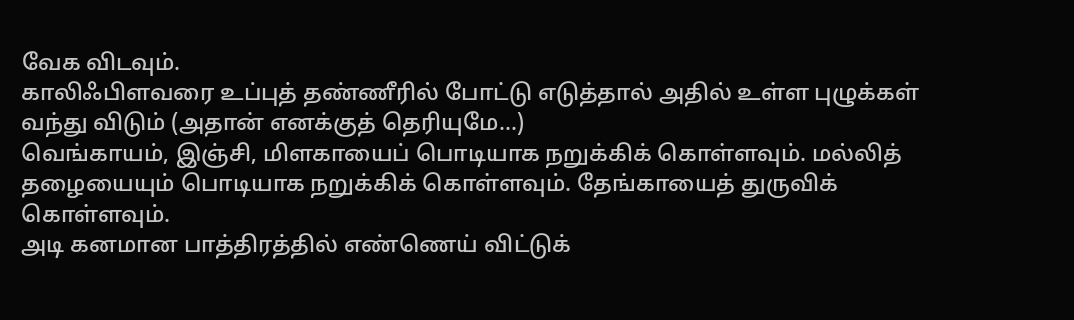வேக விடவும்.
காலிஃபிளவரை உப்புத் தண்ணீரில் போட்டு எடுத்தால் அதில் உள்ள புழுக்கள் வந்து விடும் (அதான் எனக்குத் தெரியுமே...)
வெங்காயம், இஞ்சி, மிளகாயைப் பொடியாக நறுக்கிக் கொள்ளவும். மல்லித் தழையையும் பொடியாக நறுக்கிக் கொள்ளவும். தேங்காயைத் துருவிக் கொள்ளவும்.
அடி கனமான பாத்திரத்தில் எண்ணெய் விட்டுக்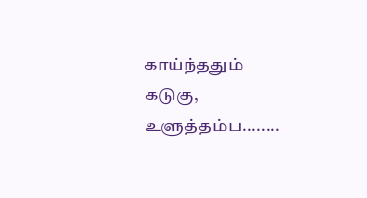காய்ந்ததும் கடுகு, உளுத்தம்ப........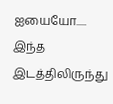ஐயையோ.....
இந்த இடத்திலிருந்து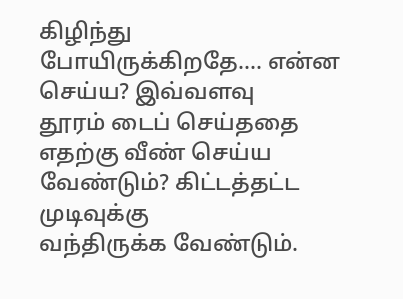கிழிந்து போயிருக்கிறதே.... என்ன செய்ய? இவ்வளவு
தூரம் டைப் செய்ததை எதற்கு வீண் செய்ய வேண்டும்? கிட்டத்தட்ட முடிவுக்கு
வந்திருக்க வேண்டும்.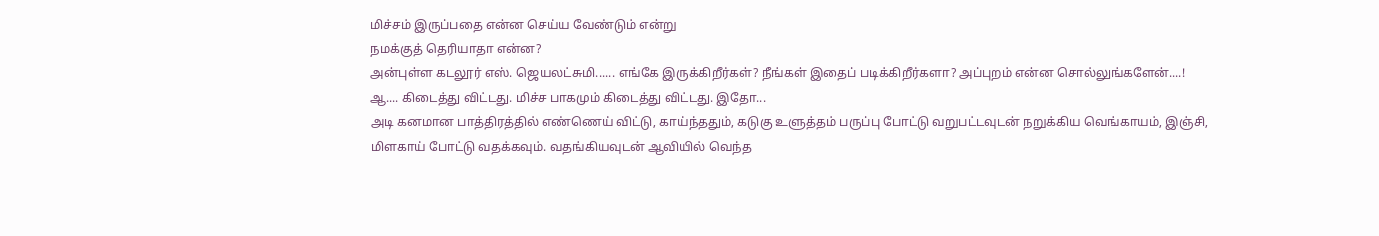மிச்சம் இருப்பதை என்ன செய்ய வேண்டும் என்று
நமக்குத் தெரியாதா என்ன?
அன்புள்ள கடலூர் எஸ். ஜெயலட்சுமி...... எங்கே இருக்கிறீர்கள்? நீங்கள் இதைப் படிக்கிறீர்களா? அப்புறம் என்ன சொல்லுங்களேன்....!
ஆ.... கிடைத்து விட்டது. மிச்ச பாகமும் கிடைத்து விட்டது. இதோ...
அடி கனமான பாத்திரத்தில் எண்ணெய் விட்டு, காய்ந்ததும், கடுகு உளுத்தம் பருப்பு போட்டு வறுபட்டவுடன் நறுக்கிய வெங்காயம், இஞ்சி, மிளகாய் போட்டு வதக்கவும். வதங்கியவுடன் ஆவியில் வெந்த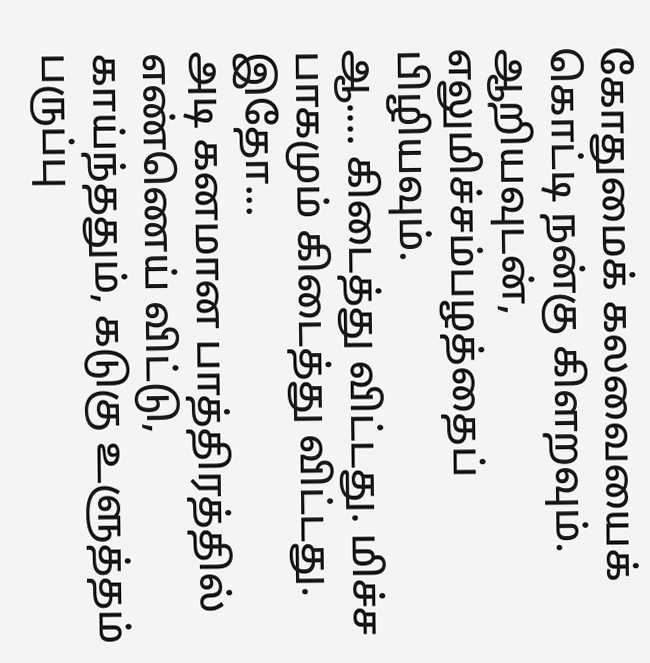கோதுமைக் கலவையைக் கொட்டி நன்கு கிளறவும். ஆறியவுடன், எலுமிச்சம்பழத்தைப் பிழியவும்.
ஆ.... கிடைத்து விட்டது. மிச்ச பாகமும் கிடைத்து விட்டது. இதோ...
அடி கனமான பாத்திரத்தில் எண்ணெய் விட்டு, காய்ந்ததும், கடுகு உளுத்தம் பருப்பு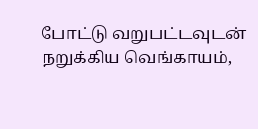போட்டு வறுபட்டவுடன் நறுக்கிய வெங்காயம்,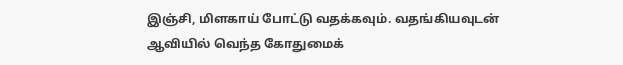இஞ்சி, மிளகாய் போட்டு வதக்கவும். வதங்கியவுடன் ஆவியில் வெந்த கோதுமைக்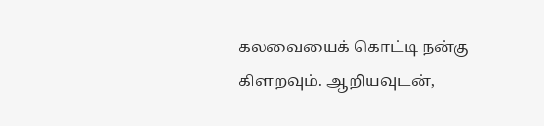கலவையைக் கொட்டி நன்கு கிளறவும். ஆறியவுடன்,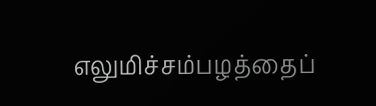எலுமிச்சம்பழத்தைப்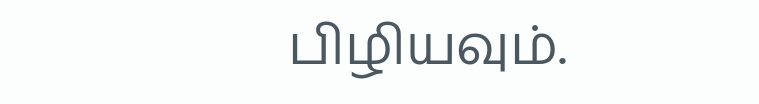பிழியவும்.